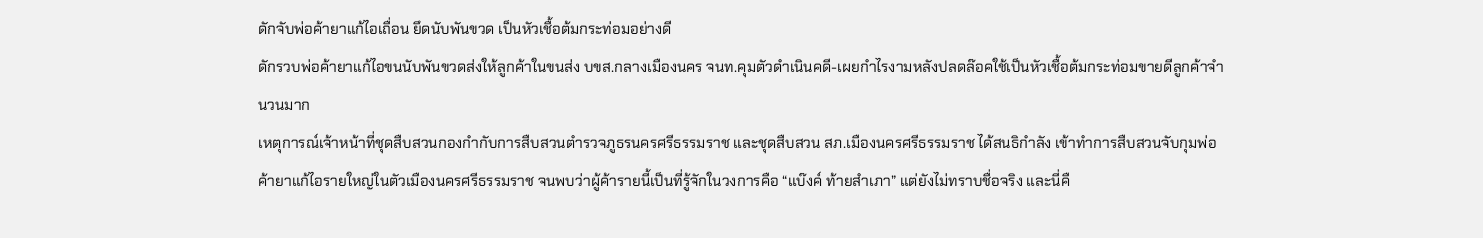ดักจับพ่อค้ายาแก้ไอเถื่อน ยึดนับพันขวด เป็นหัวเชื้อต้มกระท่อมอย่างดี
ดักรวบพ่อค้ายาแก้ไอขนนับพันขวดส่งให้ลูกค้าในขนส่ง บขส.กลางเมืองนคร จนท.คุมตัวดำเนินคดี-เผยกำไรงามหลังปลดล๊อคใช้เป็นหัวเชื้อต้มกระท่อมขายดีลูกค้าจำนวนมาก
เหตุการณ์เจ้าหน้าที่ชุดสืบสวนกองกำกับการสืบสวนตำรวจภูธรนครศรีธรรมราช และชุดสืบสวน สภ.เมืองนครศรีธรรมราช ได้สนธิกำลัง เข้าทำการสืบสวนจับกุมพ่อค้ายาแก้ไอรายใหญ่ในตัวเมืองนครศรีธรรมราช จนพบว่าผู้ค้ารายนี้เป็นที่รู้จักในวงการคือ “แบ๊งค์ ท้ายสำเภา” แต่ยังไม่ทราบชื่อจริง และนี่คื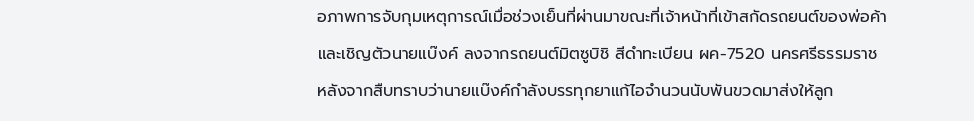อภาพการจับกุมเหตุการณ์เมื่อช่วงเย็นที่ผ่านมาขณะที่เจ้าหน้าที่เข้าสกัดรถยนต์ของพ่อค้าและเชิญตัวนายแบ๊งค์ ลงจากรถยนต์มิตซูบิชิ สีดำทะเบียน ผค-7520 นครศรีธรรมราช หลังจากสืบทราบว่านายแบ๊งค์กำลังบรรทุกยาแก้ไอจำนวนนับพันขวดมาส่งให้ลูก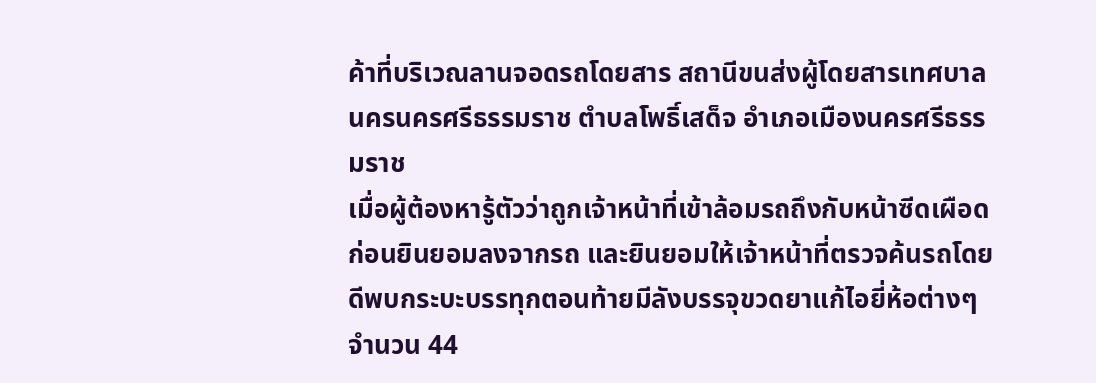ค้าที่บริเวณลานจอดรถโดยสาร สถานีขนส่งผู้โดยสารเทศบาลนครนครศรีธรรมราช ตำบลโพธิ์เสด็จ อำเภอเมืองนครศรีธรรมราช
เมื่อผู้ต้องหารู้ตัวว่าถูกเจ้าหน้าที่เข้าล้อมรถถึงกับหน้าซีดเผือดก่อนยินยอมลงจากรถ และยินยอมให้เจ้าหน้าที่ตรวจค้นรถโดยดีพบกระบะบรรทุกตอนท้ายมีลังบรรจุขวดยาแก้ไอยี่ห้อต่างๆจำนวน 44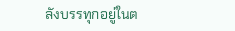ลังบรรทุกอยู่ในต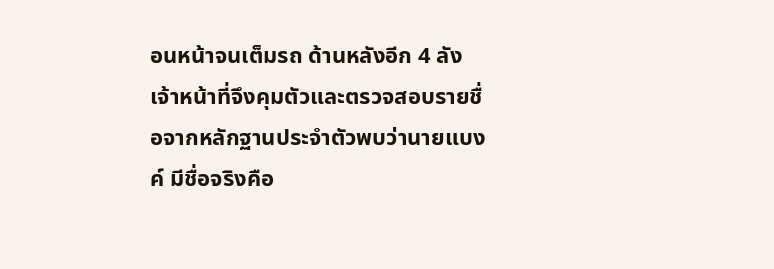อนหน้าจนเต็มรถ ด้านหลังอีก 4 ลัง เจ้าหน้าที่จึงคุมตัวและตรวจสอบรายชื่อจากหลักฐานประจำตัวพบว่านายแบงค์ มีชื่อจริงคือ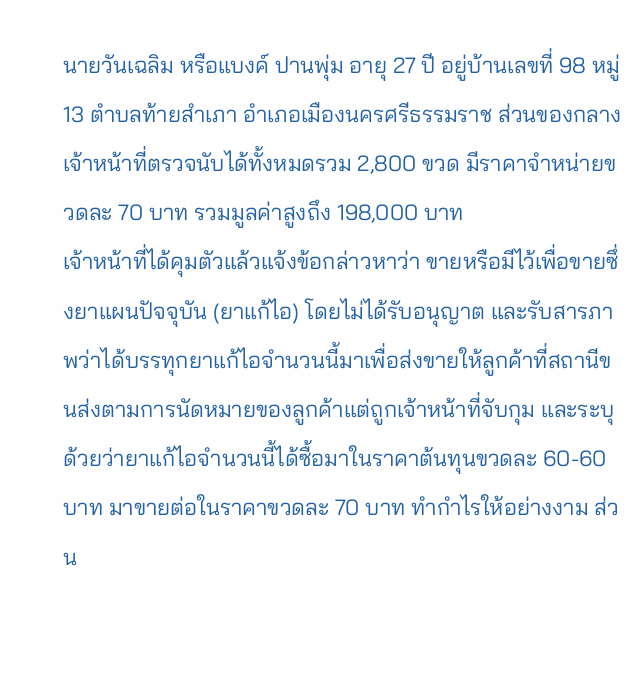นายวันเฉลิม หรือแบงค์ ปานพุ่ม อายุ 27 ปี อยู่บ้านเลขที่ 98 หมู่ 13 ตำบลท้ายสำเภา อำเภอเมืองนครศรีธรรมราช ส่วนของกลางเจ้าหน้าที่ตรวจนับได้ทั้งหมดรวม 2,800 ขวด มีราคาจำหน่ายขวดละ 70 บาท รวมมูลค่าสูงถึง 198,000 บาท
เจ้าหน้าที่ได้คุมตัวแล้วแจ้งข้อกล่าวหาว่า ขายหรือมีไว้เพื่อขายซึ่งยาแผนปัจจุบัน (ยาแก้ไอ) โดยไม่ได้รับอนุญาต และรับสารภาพว่าได้บรรทุกยาแก้ไอจำนวนนี้มาเพื่อส่งขายให้ลูกค้าที่สถานีขนส่งตามการนัดหมายของลูกค้าแต่ถูกเจ้าหน้าที่จับกุม และระบุด้วยว่ายาแก้ไอจำนวนนี้ได้ซื้อมาในราคาต้นทุนขวดละ 60-60 บาท มาขายต่อในราคาขวดละ 70 บาท ทำกำไรให้อย่างงาม ส่วน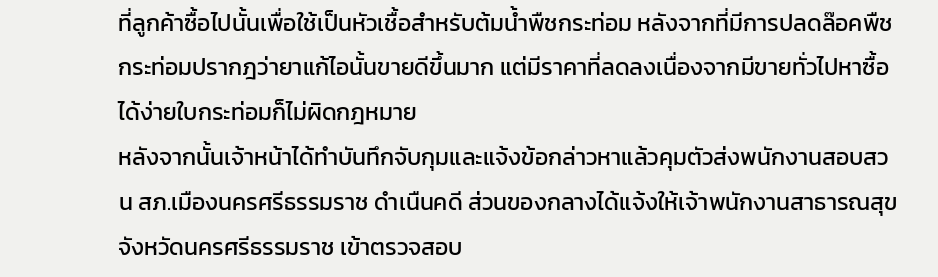ที่ลูกค้าซื้อไปนั้นเพื่อใช้เป็นหัวเชื้อสำหรับต้มน้ำพืชกระท่อม หลังจากที่มีการปลดล๊อคพืชกระท่อมปรากฎว่ายาแก้ไอนั้นขายดีขึ้นมาก แต่มีราคาที่ลดลงเนื่องจากมีขายทั่วไปหาซื้อได้ง่ายใบกระท่อมก็ไม่ผิดกฎหมาย
หลังจากนั้นเจ้าหน้าได้ทำบันทึกจับกุมและแจ้งข้อกล่าวหาแล้วคุมตัวส่งพนักงานสอบสวน สภ.เมืองนครศรีธรรมราช ดำเนืนคดี ส่วนของกลางได้แจ้งให้เจ้าพนักงานสาธารณสุขจังหวัดนครศรีธรรมราช เข้าตรวจสอบ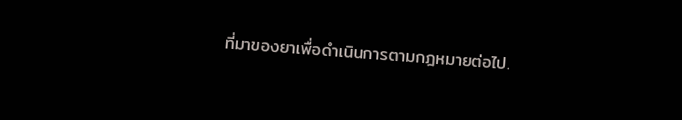ที่มาของยาเพื่อดำเนินการตามกฎหมายต่อไป.